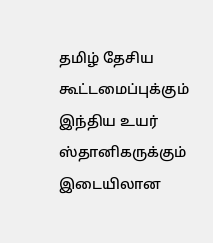தமிழ் தேசிய கூட்டமைப்புக்கும் இந்திய உயர் ஸ்தானிகருக்கும் இடையிலான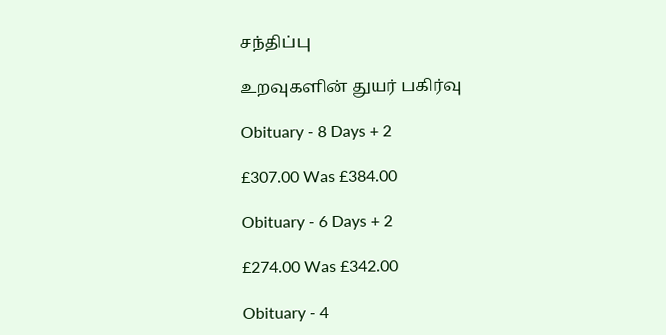சந்திப்பு

உறவுகளின் துயர் பகிர்வு

Obituary - 8 Days + 2

£307.00 Was £384.00

Obituary - 6 Days + 2

£274.00 Was £342.00

Obituary - 4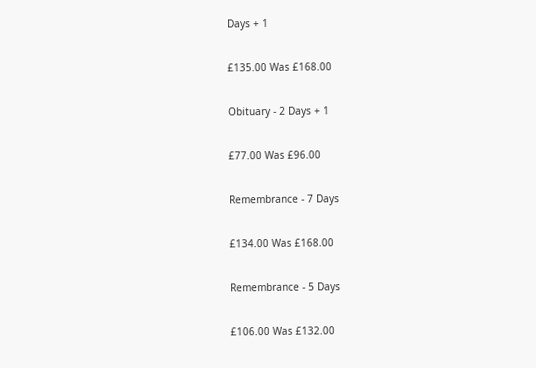Days + 1

£135.00 Was £168.00

Obituary - 2 Days + 1

£77.00 Was £96.00

Remembrance - 7 Days

£134.00 Was £168.00

Remembrance - 5 Days

£106.00 Was £132.00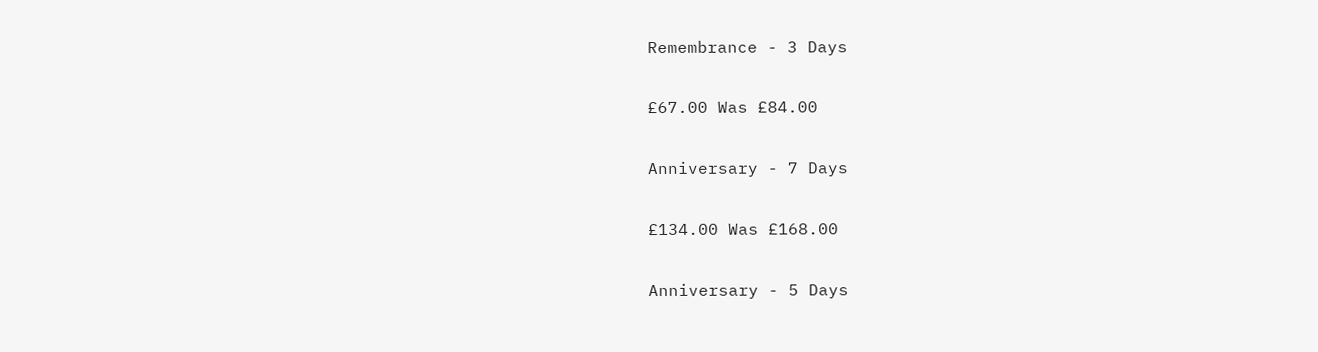Remembrance - 3 Days

£67.00 Was £84.00

Anniversary - 7 Days

£134.00 Was £168.00

Anniversary - 5 Days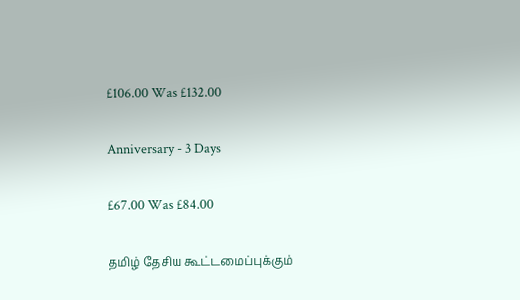£106.00 Was £132.00

Anniversary - 3 Days

£67.00 Was £84.00

தமிழ் தேசிய கூட்டமைப்புக்கும்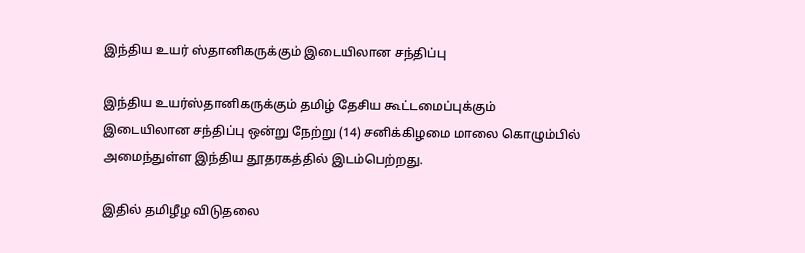இந்திய உயர் ஸ்தானிகருக்கும் இடையிலான சந்திப்பு

இந்திய உயர்ஸ்தானிகருக்கும் தமிழ் தேசிய கூட்டமைப்புக்கும் இடையிலான சந்திப்பு ஒன்று நேற்று (14) சனிக்கிழமை மாலை கொழும்பில் அமைந்துள்ள இந்திய தூதரகத்தில் இடம்பெற்றது.

இதில் தமிழீழ விடுதலை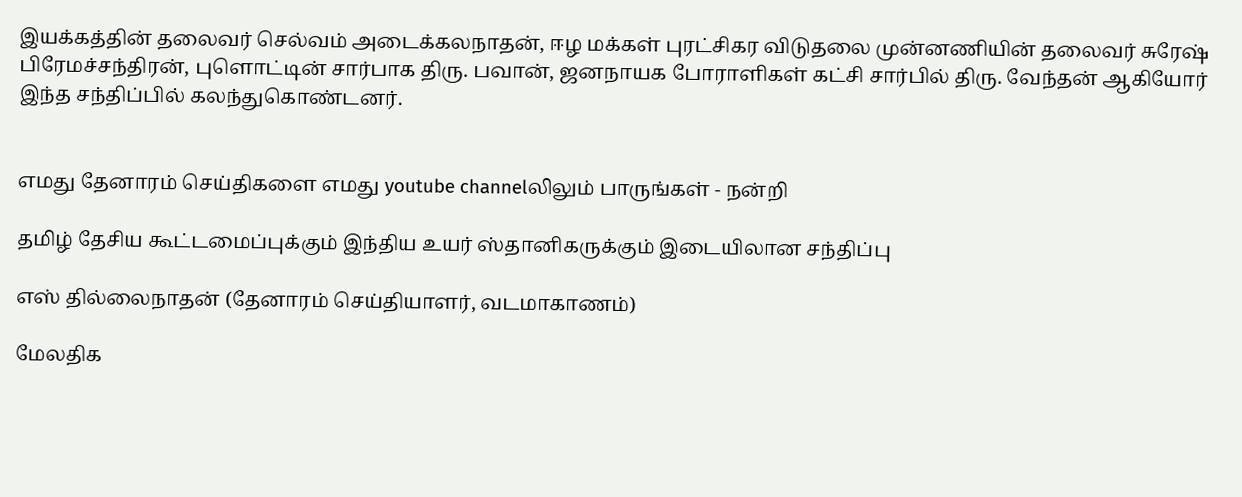இயக்கத்தின் தலைவர் செல்வம் அடைக்கலநாதன், ஈழ மக்கள் புரட்சிகர விடுதலை முன்னணியின் தலைவர் சுரேஷ் பிரேமச்சந்திரன், புளொட்டின் சார்பாக திரு. பவான், ஜனநாயக போராளிகள் கட்சி சார்பில் திரு. வேந்தன் ஆகியோர் இந்த சந்திப்பில் கலந்துகொண்டனர்.


எமது தேனாரம் செய்திகளை எமது youtube channelலிலும் பாருங்கள் - நன்றி

தமிழ் தேசிய கூட்டமைப்புக்கும் இந்திய உயர் ஸ்தானிகருக்கும் இடையிலான சந்திப்பு

எஸ் தில்லைநாதன் (தேனாரம் செய்தியாளர், வடமாகாணம்)

மேலதிக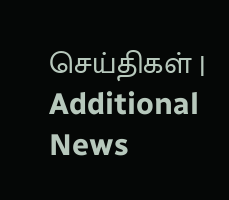செய்திகள் | Additional News